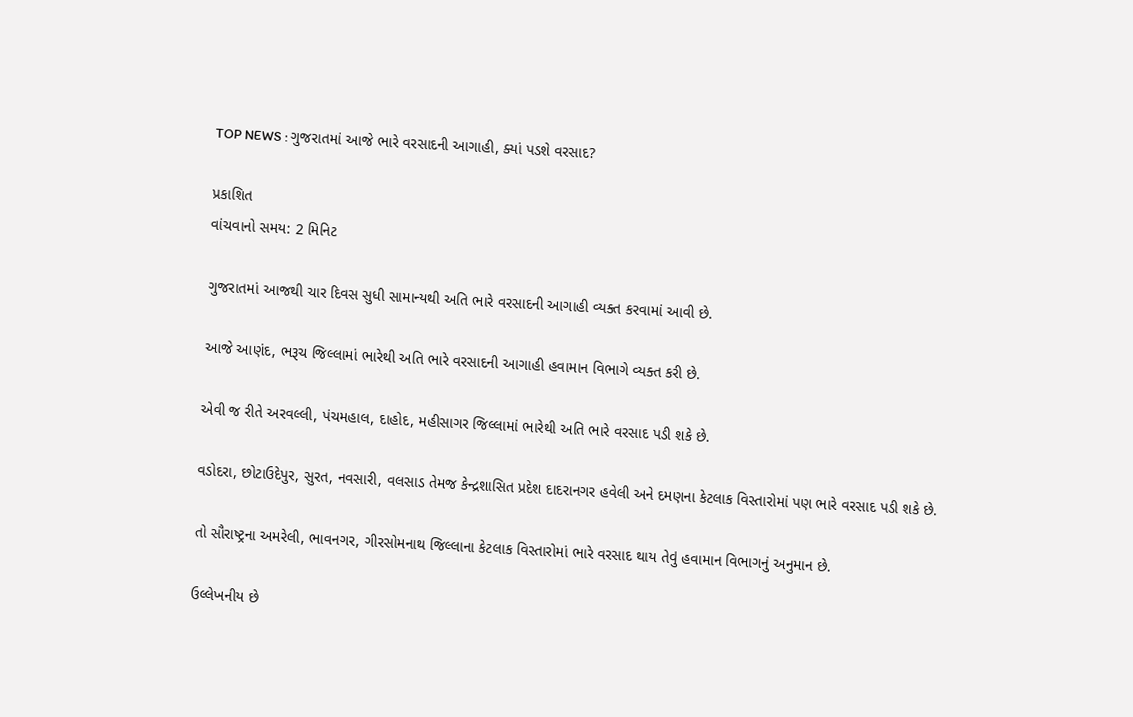TOP NEWS : ગુજરાતમાં આજે ભારે વરસાદની આગાહી, ક્યાં પડશે વરસાદ?

પ્રકાશિત
વાંચવાનો સમય: 2 મિનિટ

ગુજરાતમાં આજથી ચાર દિવસ સુધી સામાન્યથી અતિ ભારે વરસાદની આગાહી વ્યક્ત કરવામાં આવી છે.

આજે આણંદ, ભરૂચ જિલ્લામાં ભારેથી અતિ ભારે વરસાદની આગાહી હવામાન વિભાગે વ્યક્ત કરી છે.

એવી જ રીતે અરવલ્લી, પંચમહાલ, દાહોદ, મહીસાગર જિલ્લામાં ભારેથી અતિ ભારે વરસાદ પડી શકે છે.

વડોદરા, છોટાઉદેપુર, સુરત, નવસારી, વલસાડ તેમજ કેન્દ્રશાસિત પ્રદેશ દાદરાનગર હવેલી અને દમણના કેટલાક વિસ્તારોમાં પણ ભારે વરસાદ પડી શકે છે.

તો સૌરાષ્ટ્રના અમરેલી, ભાવનગર, ગીરસોમનાથ જિલ્લાના કેટલાક વિસ્તારોમાં ભારે વરસાદ થાય તેવું હવામાન વિભાગનું અનુમાન છે.

ઉલ્લેખનીય છે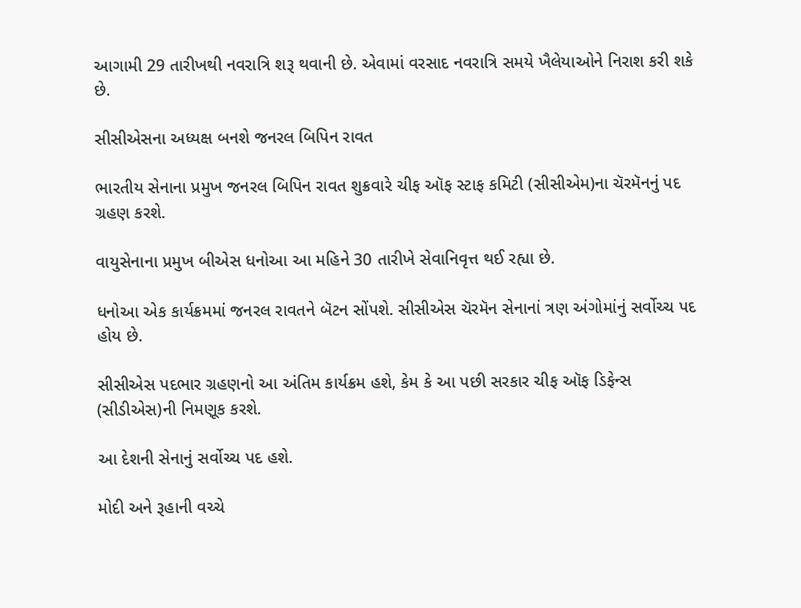આગામી 29 તારીખથી નવરાત્રિ શરૂ થવાની છે. એવામાં વરસાદ નવરાત્રિ સમયે ખૈલેયાઓને નિરાશ કરી શકે છે.

સીસીએસના અધ્યક્ષ બનશે જનરલ બિપિન રાવત

ભારતીય સેનાના પ્રમુખ જનરલ બિપિન રાવત શુક્રવારે ચીફ ઑફ સ્ટાફ કમિટી (સીસીએમ)ના ચૅરમૅનનું પદ ગ્રહણ કરશે.

વાયુસેનાના પ્રમુખ બીએસ ધનોઆ આ મહિને 30 તારીખે સેવાનિવૃત્ત થઈ રહ્યા છે.

ધનોઆ એક કાર્યક્રમમાં જનરલ રાવતને બૅટન સોંપશે. સીસીએસ ચૅરમૅન સેનાનાં ત્રણ અંગોમાંનું સર્વોચ્ચ પદ હોય છે.

સીસીએસ પદભાર ગ્રહણનો આ અંતિમ કાર્યક્રમ હશે, કેમ કે આ પછી સરકાર ચીફ ઑફ ડિફેન્સ (સીડીએસ)ની નિમણૂક કરશે.

આ દેશની સેનાનું સર્વોચ્ચ પદ હશે.

મોદી અને રૂહાની વચ્ચે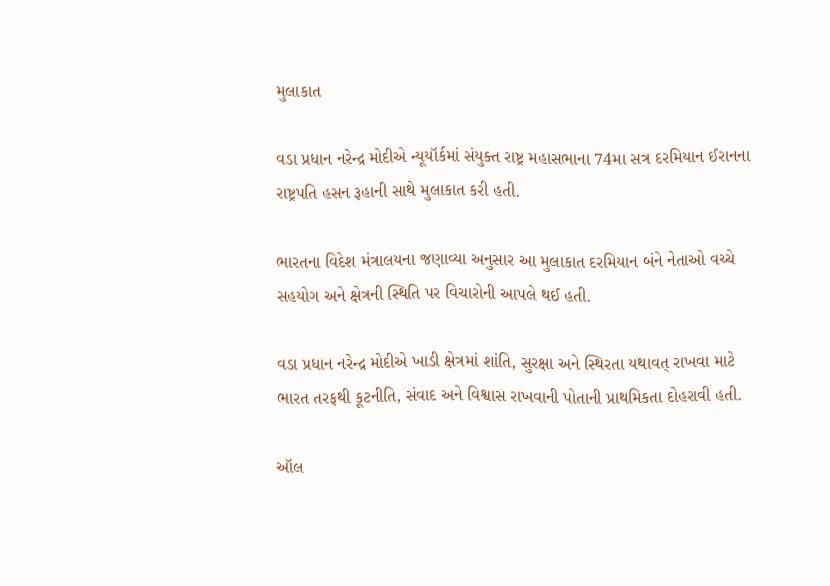મુલાકાત

વડા પ્રધાન નરેન્દ્ર મોદીએ ન્યૂયૉર્કમાં સંયુક્ત રાષ્ટ્ર મહાસભાના 74મા સત્ર દરમિયાન ઈરાનના રાષ્ટ્રપતિ હસન રૂહાની સાથે મુલાકાત કરી હતી.

ભારતના વિદેશ મંત્રાલયના જણાવ્યા અનુસાર આ મુલાકાત દરમિયાન બંને નેતાઓ વચ્ચે સહયોગ અને ક્ષેત્રની સ્થિતિ પર વિચારોની આપલે થઈ હતી.

વડા પ્રધાન નરેન્દ્ર મોદીએ ખાડી ક્ષેત્રમાં શાંતિ, સુરક્ષા અને સ્થિરતા યથાવત્ રાખવા માટે ભારત તરફથી કૂટનીતિ, સંવાદ અને વિશ્વાસ રાખવાની પોતાની પ્રાથમિકતા દોહરાવી હતી.

ઑલ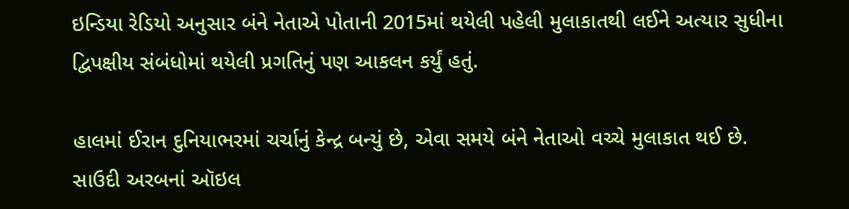ઇન્ડિયા રેડિયો અનુસાર બંને નેતાએ પોતાની 2015માં થયેલી પહેલી મુલાકાતથી લઈને અત્યાર સુધીના દ્વિપક્ષીય સંબંધોમાં થયેલી પ્રગતિનું પણ આકલન કર્યું હતું.

હાલમાં ઈરાન દુનિયાભરમાં ચર્ચાનું કેન્દ્ર બન્યું છે, એવા સમયે બંને નેતાઓ વચ્ચે મુલાકાત થઈ છે. સાઉદી અરબનાં ઑઇલ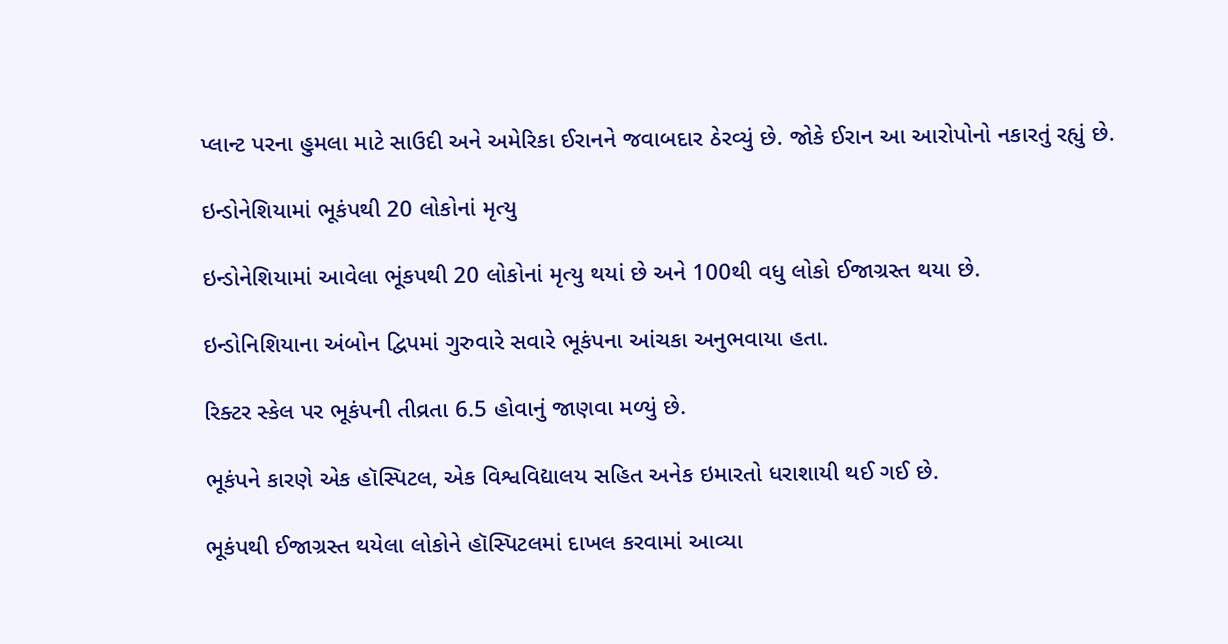પ્લાન્ટ પરના હુમલા માટે સાઉદી અને અમેરિકા ઈરાનને જવાબદાર ઠેરવ્યું છે. જોકે ઈરાન આ આરોપોનો નકારતું રહ્યું છે.

ઇન્ડોનેશિયામાં ભૂકંપથી 20 લોકોનાં મૃત્યુ

ઇન્ડોનેશિયામાં આવેલા ભૂંકપથી 20 લોકોનાં મૃત્યુ થયાં છે અને 100થી વધુ લોકો ઈજાગ્રસ્ત થયા છે.

ઇન્ડોનિશિયાના અંબોન દ્વિપમાં ગુરુવારે સવારે ભૂકંપના આંચકા અનુભવાયા હતા.

રિક્ટર સ્કેલ પર ભૂકંપની તીવ્રતા 6.5 હોવાનું જાણવા મળ્યું છે.

ભૂકંપને કારણે એક હૉસ્પિટલ, એક વિશ્વવિદ્યાલય સહિત અનેક ઇમારતો ધરાશાયી થઈ ગઈ છે.

ભૂકંપથી ઈજાગ્રસ્ત થયેલા લોકોને હૉસ્પિટલમાં દાખલ કરવામાં આવ્યા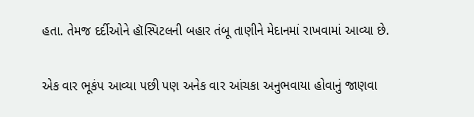હતા. તેમજ દર્દીઓને હૉસ્પિટલની બહાર તંબૂ તાણીને મેદાનમાં રાખવામાં આવ્યા છે.

એક વાર ભૂકંપ આવ્યા પછી પણ અનેક વાર આંચકા અનુભવાયા હોવાનું જાણવા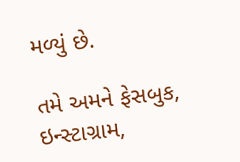મળ્યું છે.

તમે અમને ફેસબુક, ઇન્સ્ટાગ્રામ,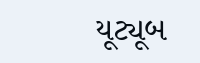યૂટ્યૂબ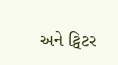અને ટ્વિટર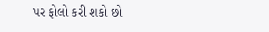પર ફોલો કરી શકો છો